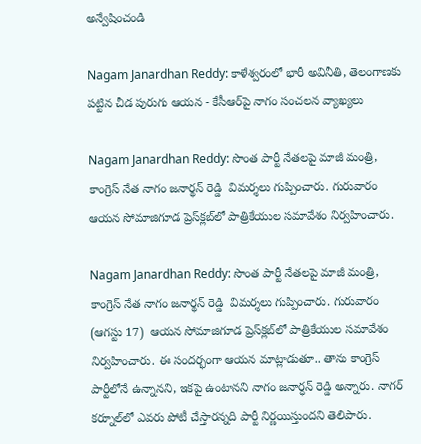అన్వేషించండి

Nagam Janardhan Reddy: కాళేశ్వరంలో భారీ అవినీతి, తెలంగాణకు పట్టిన చీడ పురుగు ఆయన - కేసీఆర్‌పై నాగం సంచలన వ్యాఖ్యలు

Nagam Janardhan Reddy: సొంత పార్టీ నేతలపై మాజీ మంత్రి, కాంగ్రెస్ నేత నాగం జనార్థన్ రెడ్డి  విమర్శలు గుప్పించారు. గురువారం ఆయన సోమాజిగూడ ప్రెస్‌క్లబ్‌లో పాత్రికేయుల సమావేశం నిర్వహించారు.

Nagam Janardhan Reddy: సొంత పార్టీ నేతలపై మాజీ మంత్రి, కాంగ్రెస్ నేత నాగం జనార్థన్ రెడ్డి  విమర్శలు గుప్పించారు. గురువారం (ఆగస్టు 17)  ఆయన సోమాజిగూడ ప్రెస్‌క్లబ్‌లో పాత్రికేయుల సమావేశం నిర్వహించారు. ఈ సందర్భంగా ఆయన మాట్లాడుతూ.. తాను కాంగ్రెస్ పార్టీలోనే ఉన్నానని, ఇకపై ఉంటానని నాగం జనార్ధన్ రెడ్డి అన్నారు. నాగర్ కర్నూల్‌లో ఎవరు పోటీ చేస్తారన్నది పార్టీ నిర్ణయిస్తుందని తెలిపారు.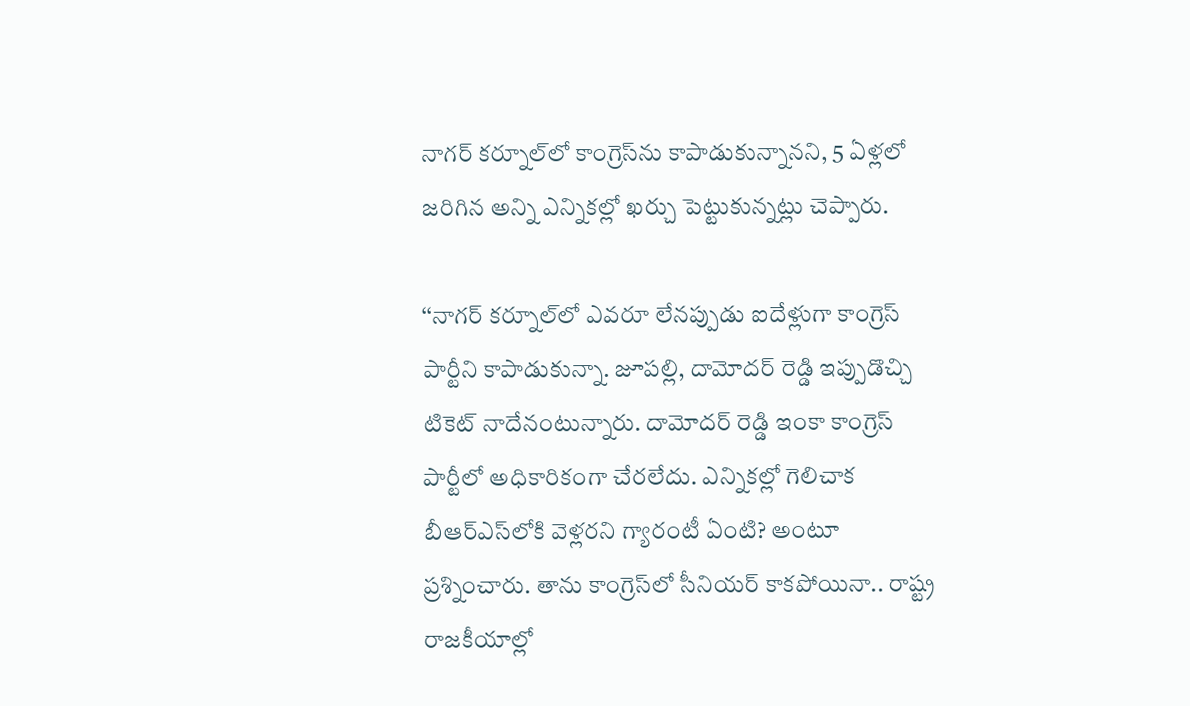నాగర్ కర్నూల్‌లో కాంగ్రెస్‌ను కాపాడుకున్నానని, 5 ఏళ్లలో జరిగిన అన్ని ఎన్నికల్లో ఖర్చు పెట్టుకున్నట్లు చెప్పారు.

‘‘నాగర్ కర్నూల్‌లో ఎవరూ లేనప్పుడు ఐదేళ్లుగా కాంగ్రెస్ పార్టీని కాపాడుకున్నా. జూపల్లి, దామోదర్ రెడ్డి ఇప్పుడొచ్చి టికెట్ నాదేనంటున్నారు. దామోదర్ రెడ్డి ఇంకా కాంగ్రెస్ పార్టీలో అధికారికంగా చేరలేదు. ఎన్నికల్లో గెలిచాక బీఆర్ఎస్‌లోకి వెళ్లరని గ్యారంటీ ఏంటి? అంటూ ప్రశ్నించారు. తాను కాంగ్రెస్‌లో సీనియర్ కాకపోయినా.. రాష్ట్ర రాజకీయాల్లో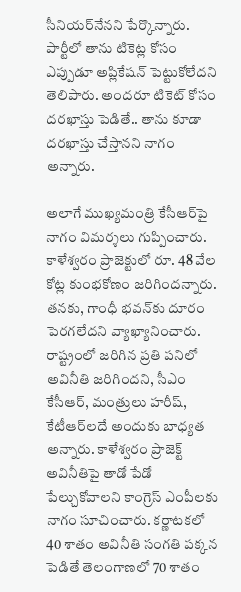సీనియర్‌నేనని పేర్కొన్నారు. పార్టీలో తాను టికెట్ల కోసం ఎప్పుడూ అప్లికేషన్ పెట్టుకోలేదని తెలిపారు. అందరూ టికెట్ కోసం దరఖాస్తు పెడితే.. తాను కూడా దరఖాస్తు చేస్తానని నాగం అన్నారు.

అలాగే ముఖ్యమంత్రి కేసీఆర్‌పై నాగం విమర్శలు గుప్పించారు. కాళేశ్వరం ప్రాజెక్టులో రూ. 48 వేల‌ కోట్ల కుంభకోణం జరిగిందన్నారు. తనకు, గాంధీ భవన్‌కు దూరం పెరగలేదని వ్యాఖ్యానించారు. రాష్ట్రంలో జరిగిన ప్రతి పనిలో అవినీతి జరిగిందని, సీఎం కేసీఆర్, మంత్రులు హరీష్, కేటీఆర్‌లదే అందుకు బాధ్యత అన్నారు. కాళేశ్వరం ప్రాజెక్ట్ అవినీతిపై తాడో పేడో పేల్చుకోవాలని కాంగ్రెస్ ఎంపీలకు నాగం సూచించారు. కర్ణాటకలో 40 శాతం అవినీతి సంగతి పక్కన పెడితే తెలంగాణలో 70 శాతం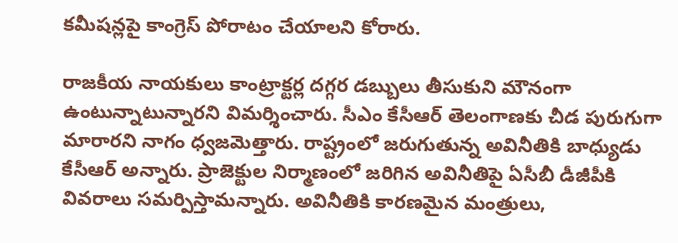కమీషన్లపై కాంగ్రెస్ పోరాటం చేయాలని కోరారు.

రాజకీయ నాయకులు కాంట్రాక్టర్ల దగ్గర డబ్బులు తీసుకుని మౌనంగా ఉంటున్నాటున్నారని విమర్శించారు. సీఎం కేసీఆర్‌ తెలంగాణకు చీడ పురుగుగా మారారని నాగం ధ్వజమెత్తారు. రాష్ట్రంలో జరుగుతున్న అవినీతికి బాధ్యుడు కేసీఆర్ అన్నారు. ప్రాజెక్టుల నిర్మాణంలో జరిగిన అవినీతిపై ఏసీబీ డీజీపీకి వివరాలు సమర్పిస్తామన్నారు. అవినీతికి కారణమైన మంత్రులు,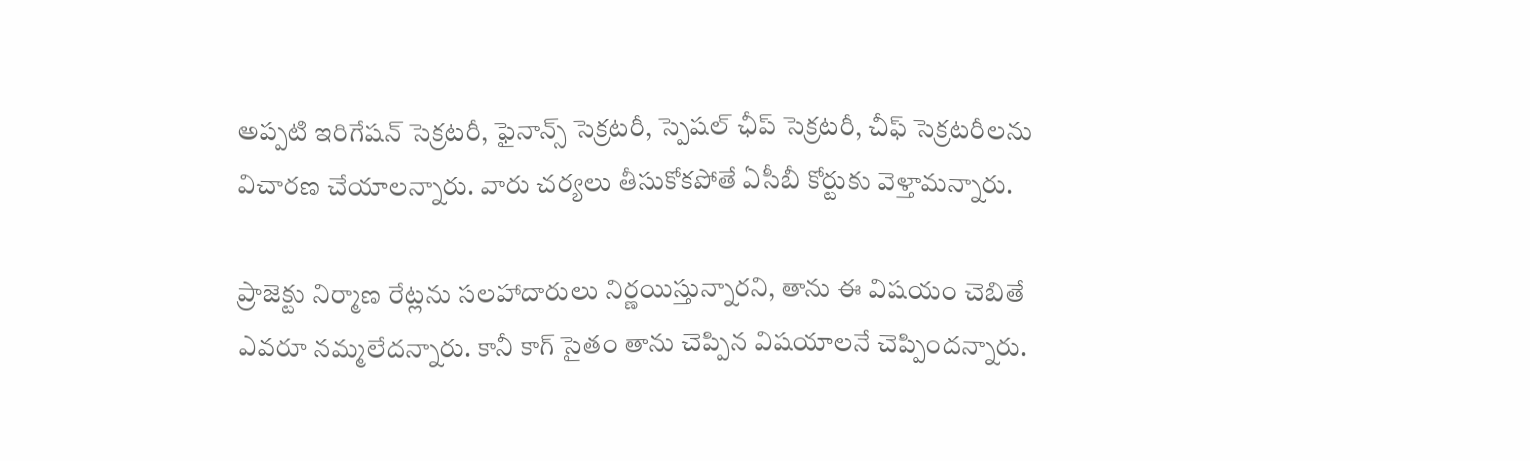అప్పటి ఇరిగేషన్ సెక్రటరీ, ఫైనాన్స్ సెక్రటరీ, స్పెషల్ ఛీప్ సెక్రటరీ, చీఫ్ సెక్రటరీలను విచారణ చేయాలన్నారు. వారు చర్యలు తీసుకోకపోతే ఏసీబీ కోర్టుకు వెళ్తామన్నారు.

ప్రాజెక్టు నిర్మాణ రేట్లను సలహాదారులు నిర్ణయిస్తున్నారని, తాను ఈ విషయం చెబితే ఎవరూ నమ్మలేదన్నారు. కానీ కాగ్ సైతం తాను చెప్పిన విషయాలనే చెప్పిందన్నారు.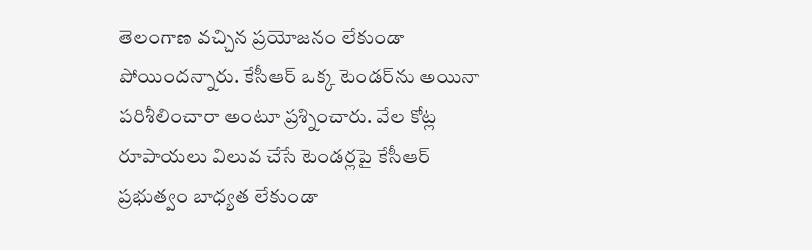తెలంగాణ వచ్చిన ప్రయోజనం లేకుండా పోయిందన్నారు. కేసీఆర్ ఒక్క టెండర్‌ను అయినా పరిశీలించారా అంటూ ప్రశ్నించారు. వేల కోట్ల రూపాయలు విలువ చేసే టెండర్లపై కేసీఆర్ ప్రభుత్వం బాధ్యత లేకుండా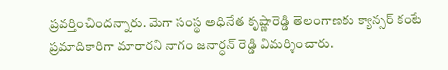ప్రవర్తించిందన్నారు. మెగా సంస్థ అధినేత కృష్ణారెడ్డి తెలంగాణకు క్యాన్సర్ కంటే ప్రమాదికారిగా మారారని నాగం జనార్ధన్ రెడ్డి విమర్శించారు.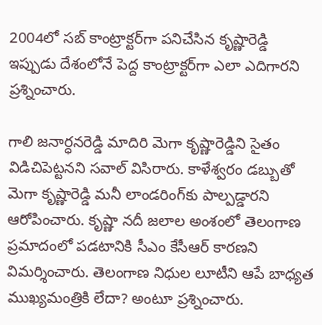2004లో సబ్ కాంట్రాక్టర్‌గా పనిచేసిన కృష్ణారెడ్డి ఇప్పుడు దేశంలోనే పెద్ద కాంట్రాక్టర్‌గా ఎలా ఎదిగారని ప్రశ్నించారు.

గాలి జనార్ధనరెడ్డి మాదిరి మెగా కృష్ణారెడ్డిని సైతం విడిచిపెట్టనని సవాల్ విసిరారు. కాళేశ్వరం డబ్బుతో మెగా కృష్ణారెడ్డి మనీ లాండరింగ్‌కు పాల్పడ్డారని ఆరోపించారు. కృష్ణా నదీ జలాల అంశంలో తెలంగాణ ప్రమాదంలో పడటానికి సీఎం కేసీఆర్ కారణని విమర్శించారు. తెలంగాణ నిధుల లూటీని ఆపే బాధ్యత ముఖ్యమంత్రికి లేదా? అంటూ ప్రశ్నించారు.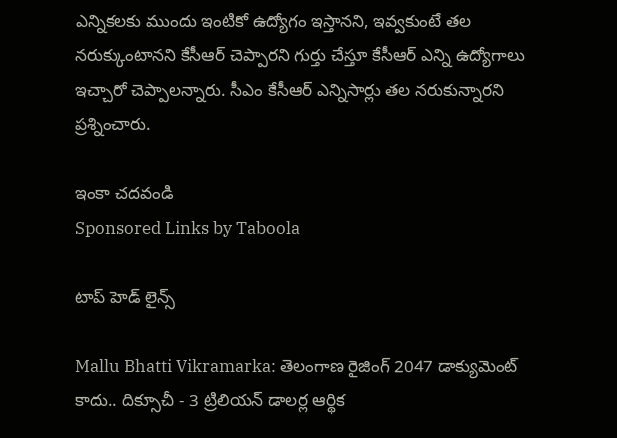ఎన్నికలకు ముందు ఇంటికో ఉద్యోగం ఇస్తానని, ఇవ్వకుంటే తల‌ నరుక్కుంటానని కేసీఆర్ చెప్పారని గుర్తు చేస్తూ కేసీఆర్ ఎన్ని ఉద్యోగాలు ఇచ్చారో చెప్పాలన్నారు. సీఎం కేసీఆర్ ఎన్నిసార్లు తల నరుకున్నారని ప్రశ్నించారు.

ఇంకా చదవండి
Sponsored Links by Taboola

టాప్ హెడ్ లైన్స్

Mallu Bhatti Vikramarka: తెలంగాణ రైజింగ్ 2047 డాక్యుమెంట్ కాదు.. దిక్సూచీ - 3 ట్రిలియన్ డాలర్ల ఆర్థిక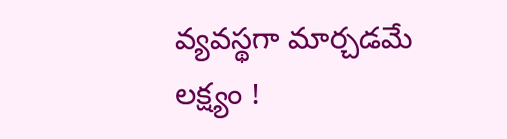వ్యవస్థగా మార్చడమే లక్ష్యం !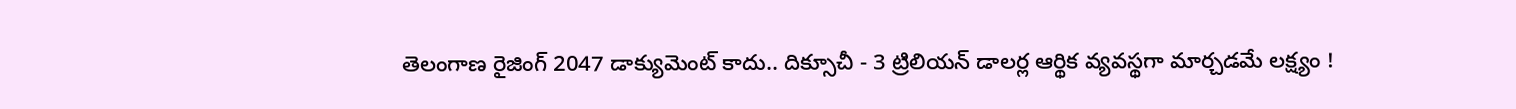తెలంగాణ రైజింగ్ 2047 డాక్యుమెంట్ కాదు.. దిక్సూచీ - 3 ట్రిలియన్ డాలర్ల ఆర్థిక వ్యవస్థగా మార్చడమే లక్ష్యం !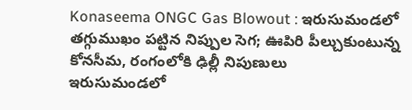Konaseema ONGC Gas Blowout : ఇరుసుమండలో తగ్గుముఖం పట్టిన నిప్పుల సెగ; ఊపిరి పీల్చుకుంటున్న కోనసీమ, రంగంలోకి ఢిల్లీ నిపుణులు
ఇరుసుమండలో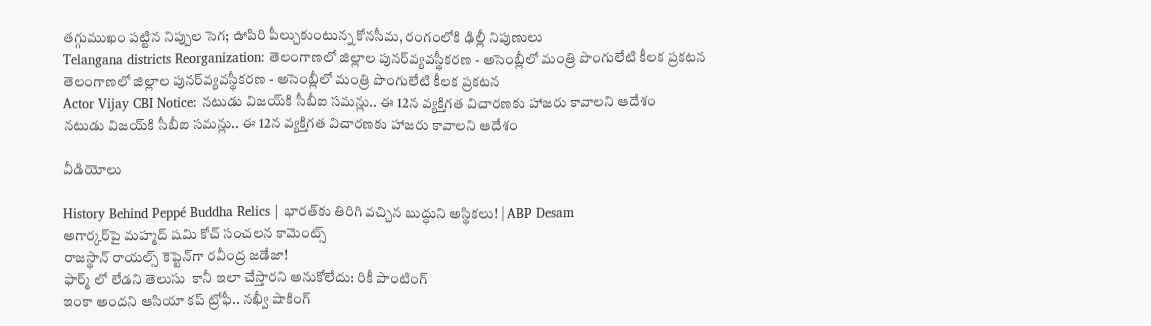తగ్గుముఖం పట్టిన నిప్పుల సెగ; ఊపిరి పీల్చుకుంటున్న కోనసీమ, రంగంలోకి ఢిల్లీ నిపుణులు
Telangana districts Reorganization: తెలంగాణలో జిల్లాల పునర్‌వ్యవస్థీకరణ - అసెంబ్లీలో మంత్రి పొంగులేటి కీలక ప్రకటన
తెలంగాణలో జిల్లాల పునర్‌వ్యవస్థీకరణ - అసెంబ్లీలో మంత్రి పొంగులేటి కీలక ప్రకటన
Actor Vijay CBI Notice: నటుడు విజయ్‌కి సీబీఐ సమన్లు.. ఈ 12న వ్యక్తిగత విచారణకు హాజరు కావాలని ఆదేశం
నటుడు విజయ్‌కి సీబీఐ సమన్లు.. ఈ 12న వ్యక్తిగత విచారణకు హాజరు కావాలని ఆదేశం

వీడియోలు

History Behind Peppé Buddha Relics | భారత్‌కు తిరిగి వచ్చిన బుద్ధుని అస్థికలు! | ABP Desam
అగార్కర్‌పై మహ్మద్ షమి కోచ్ సంచలన కామెంట్స్
రాజస్థాన్ రాయల్స్ కెప్టెన్‌గా రవీంద్ర జడేజా!
ఫార్మ్ లో లేడని తెలుసు  కానీ ఇలా చేస్తారని అనుకోలేదు: రికీ పాంటింగ్
ఇంకా అందని ఆసియా కప్ ట్రోఫీ.. నఖ్వీ షాకింగ్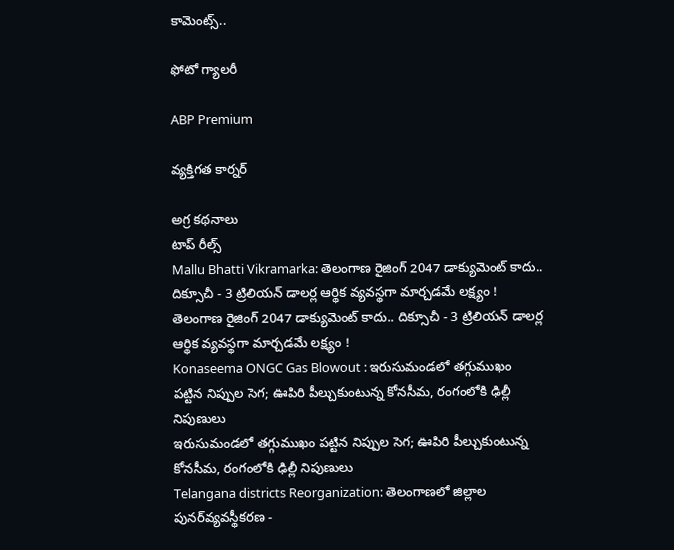కామెంట్స్..

ఫోటో గ్యాలరీ

ABP Premium

వ్యక్తిగత కార్నర్

అగ్ర కథనాలు
టాప్ రీల్స్
Mallu Bhatti Vikramarka: తెలంగాణ రైజింగ్ 2047 డాక్యుమెంట్ కాదు.. దిక్సూచీ - 3 ట్రిలియన్ డాలర్ల ఆర్థిక వ్యవస్థగా మార్చడమే లక్ష్యం !
తెలంగాణ రైజింగ్ 2047 డాక్యుమెంట్ కాదు.. దిక్సూచీ - 3 ట్రిలియన్ డాలర్ల ఆర్థిక వ్యవస్థగా మార్చడమే లక్ష్యం !
Konaseema ONGC Gas Blowout : ఇరుసుమండలో తగ్గుముఖం పట్టిన నిప్పుల సెగ; ఊపిరి పీల్చుకుంటున్న కోనసీమ, రంగంలోకి ఢిల్లీ నిపుణులు
ఇరుసుమండలో తగ్గుముఖం పట్టిన నిప్పుల సెగ; ఊపిరి పీల్చుకుంటున్న కోనసీమ, రంగంలోకి ఢిల్లీ నిపుణులు
Telangana districts Reorganization: తెలంగాణలో జిల్లాల పునర్‌వ్యవస్థీకరణ -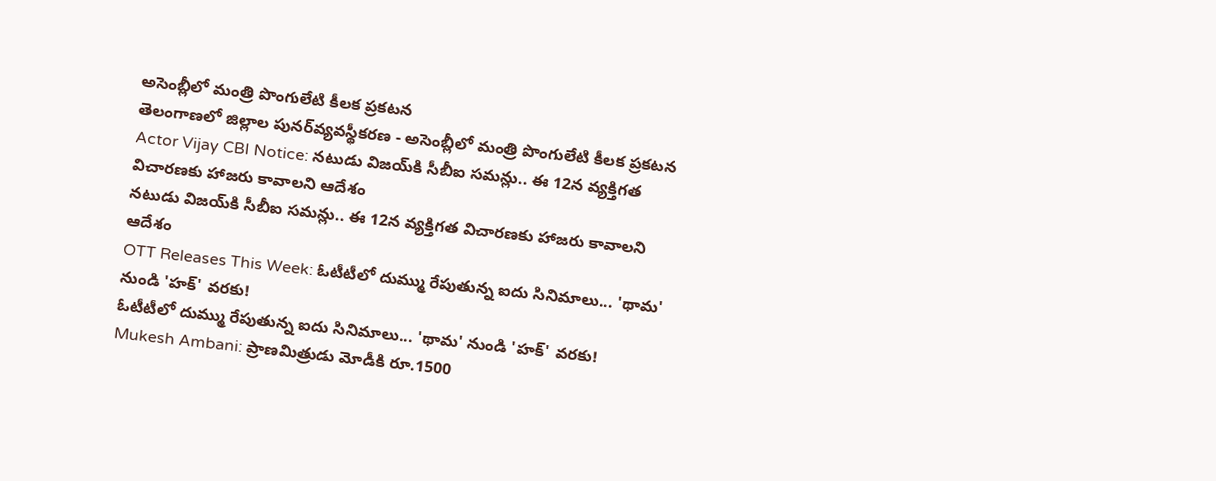అసెంబ్లీలో మంత్రి పొంగులేటి కీలక ప్రకటన
తెలంగాణలో జిల్లాల పునర్‌వ్యవస్థీకరణ - అసెంబ్లీలో మంత్రి పొంగులేటి కీలక ప్రకటన
Actor Vijay CBI Notice: నటుడు విజయ్‌కి సీబీఐ సమన్లు.. ఈ 12న వ్యక్తిగత విచారణకు హాజరు కావాలని ఆదేశం
నటుడు విజయ్‌కి సీబీఐ సమన్లు.. ఈ 12న వ్యక్తిగత విచారణకు హాజరు కావాలని ఆదేశం
OTT Releases This Week: ఓటీటీలో దుమ్ము రేపుతున్న ఐదు సినిమాలు... 'థామ' నుండి 'హక్' వరకు!
ఓటీటీలో దుమ్ము రేపుతున్న ఐదు సినిమాలు... 'థామ' నుండి 'హక్' వరకు!
Mukesh Ambani: ప్రాణమిత్రుడు మోడీకి రూ.1500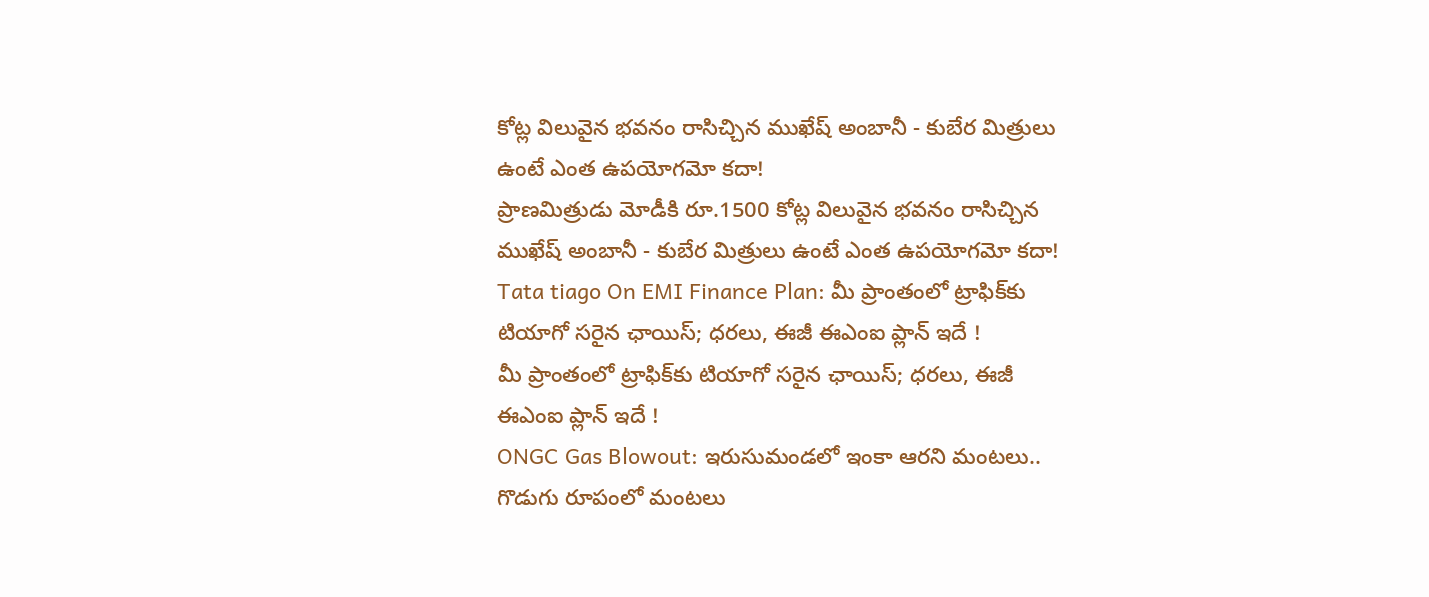కోట్ల విలువైన భవనం రాసిచ్చిన ముఖేష్ అంబానీ - కుబేర మిత్రులు ఉంటే ఎంత ఉపయోగమో కదా!
ప్రాణమిత్రుడు మోడీకి రూ.1500 కోట్ల విలువైన భవనం రాసిచ్చిన ముఖేష్ అంబానీ - కుబేర మిత్రులు ఉంటే ఎంత ఉపయోగమో కదా!
Tata tiago On EMI Finance Plan: మీ ప్రాంతంలో ట్రాఫిక్‌కు టియాగో సరైన ఛాయిస్‌; ధరలు, ఈజీ ఈఎంఐ ప్లాన్‌ ఇదే !
మీ ప్రాంతంలో ట్రాఫిక్‌కు టియాగో సరైన ఛాయిస్‌; ధరలు, ఈజీ ఈఎంఐ ప్లాన్‌ ఇదే !
ONGC Gas Blowout: ఇరుసుమండలో ఇంకా ఆరని మంటలు.. గొడుగు రూపంలో మంటలు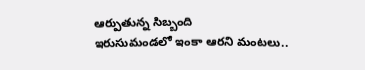ఆర్పుతున్న సిబ్బంది
ఇరుసుమండలో ఇంకా ఆరని మంటలు..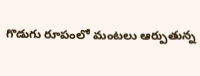గొడుగు రూపంలో మంటలు ఆర్పుతున్న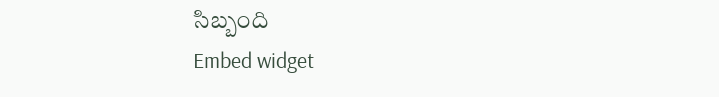సిబ్బంది
Embed widget